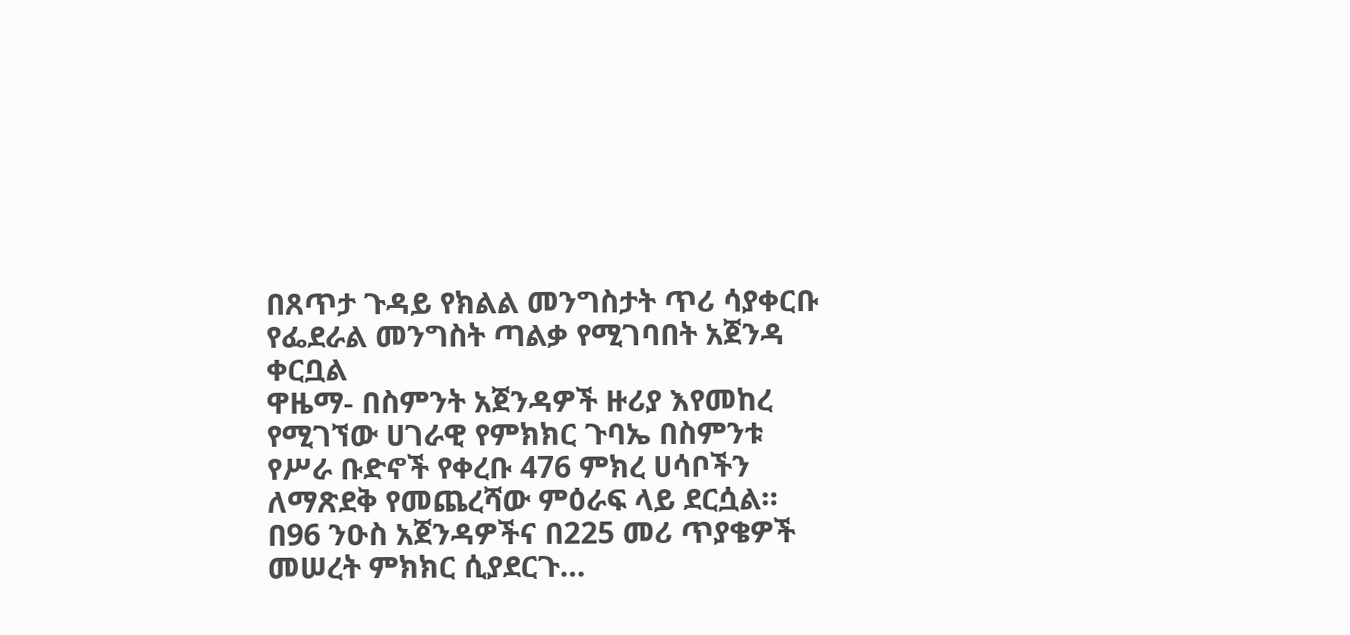በጸጥታ ጉዳይ የክልል መንግስታት ጥሪ ሳያቀርቡ የፌደራል መንግስት ጣልቃ የሚገባበት አጀንዳ ቀርቧል
ዋዜማ- በስምንት አጀንዳዎች ዙሪያ እየመከረ የሚገኘው ሀገራዊ የምክክር ጉባኤ በስምንቱ የሥራ ቡድኖች የቀረቡ 476 ምክረ ሀሳቦችን ለማጽደቅ የመጨረሻው ምዕራፍ ላይ ደርሷል። በ96 ንዑስ አጀንዳዎችና በ225 መሪ ጥያቄዎች መሠረት ምክክር ሲያደርጉ…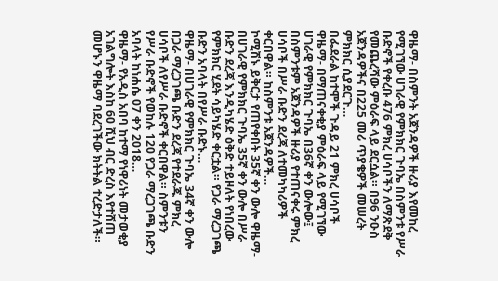ዋዜማ- በስምንት አጀንዳዎች ዙሪያ እየመከረ የሚገኘው ሀገራዊ የምክክር ጉባኤ በስምንቱ የሥራ ቡድኖች የቀረቡ 476 ምክረ ሀሳቦችን ለማጽደቅ የመጨረሻው ምዕራፍ ላይ ደርሷል። በ96 ንዑስ አጀንዳዎችና በ225 መሪ ጥያቄዎች መሠረት ምክክር ሲያደርጉ…
በፌደራል ከተሞች ጉዳይ 21 ምክረ ሀሳቦች ዋዜማ- በማጠናቀቂያ ምዕራፍ ላይ የሚገኘው ሀገራዊ የምክክር ጉባኤ በ36ኛ ቀን ውሎው፤ በስምንቱም አጀንዳዎች ዙሪያ የተጠናቀሩ ምክረ ሀሳቦች በሥራ ቡድን ደረጃ ለተመካካሪዎች ቀርበዋል። ከስምንቱ አጀንዳዎች…
ኮሚሽኑ ይቅርታ የጠየቀበት 35ኛ ቀን ውሎ ዋዜማ- በሀገራዊ የምክክር ጉባኤ 35ኛ ቀን ውሎ በሥራ ቡድን ደረጃ እንዲካሄድ ዕቅድ ተይዞለት የነበረው የምክክር ሂደት ሳይካሄድ ቀርቷል። የጋራ ማረጋገጫ ቡድን አባላት በየሥራ ቡድኑ…
ዋዜማ- በሀገራዊ የምክክር ጉባኤ 34ኛ ቀን ውሎ በጋራ ማረጋገጫ ቡድን ደረጃ የተደራጁ ምክረ ሀሳቦች ለየሥራ ቡድኖች ቀርበዋል። ስምንቱን የሥራ ቡድኖች የወከሉ 120 የጋራ ማረጋገጫ ቡድን አባላት ከነሐሴ 07 ቀን 2018…
ዋዜማ- የአዲስ አበባ ከተማ የነዋሪነት መታወቂያ አገልግሎት እስከ 60 ሺህ ብር ድረስ እየተሸጠ መሆኑን ዋዜማ ባደረገችው ክትትል ተረድታለች።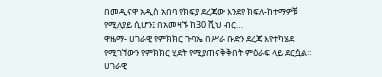በመዲናዋ አዲስ አበባ የክፍያ ደረጃው እንደየ ክፍለ-ከተማዎቹ የሚለያይ ሲሆን፤ በአመዛኙ ከ30 ሺህ ብር…
ዋዜማ- ሀገራዊ የምክክር ጉባኤ በሥራ ቡድን ደረጃ እየተካሄደ የሚገኘውን የምክክር ሂደት የሚያጠናቅቅበት ምዕራፍ ላይ ደርሷል። ሀገራዊ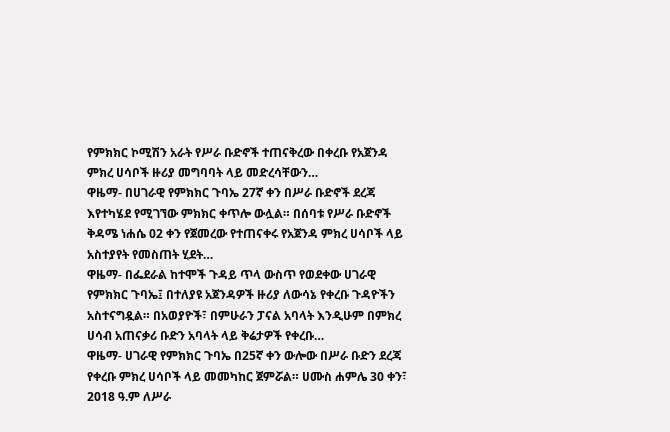የምክክር ኮሚሽን አራት የሥራ ቡድኖች ተጠናቅረው በቀረቡ የአጀንዳ ምክረ ሀሳቦች ዙሪያ መግባባት ላይ መድረሳቸውን…
ዋዜማ- በሀገራዊ የምክክር ጉባኤ 27ኛ ቀን በሥራ ቡድኖች ደረጃ እየተካሄደ የሚገኘው ምክክር ቀጥሎ ውሏል። በሰባቱ የሥራ ቡድኖች ቅዳሜ ነሐሴ 02 ቀን የጀመረው የተጠናቀሩ የአጀንዳ ምክረ ሀሳቦች ላይ አስተያየት የመስጠት ሂደት…
ዋዜማ- በፌደራል ከተሞች ጉዳይ ጥላ ውስጥ የወደቀው ሀገራዊ የምክክር ጉባኤ፤ በተለያዩ አጀንዳዎች ዙሪያ ለውሳኔ የቀረቡ ጉዳዮችን አስተናግዷል። በአወያዮች፣ በምሁራን ፓናል አባላት እንዲሁም በምክረ ሀሳብ አጠናቃሪ ቡድን አባላት ላይ ቅሬታዎች የቀረቡ…
ዋዜማ- ሀገራዊ የምክክር ጉባኤ በ25ኛ ቀን ውሎው በሥራ ቡድን ደረጃ የቀረቡ ምክረ ሀሳቦች ላይ መመካከር ጀምሯል። ሀሙስ ሐምሌ 30 ቀን፣ 2018 ዓ.ም ለሥራ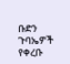ቡድን ጉባኤዎች የቀረቡ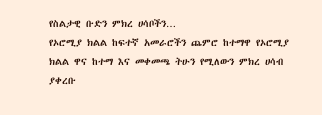የስልታዊ ቡድን ምክረ ሀሳቦችን…
የኦሮሚያ ክልል ከፍተኛ አመራሮችን ጨምሮ ከተማዋ የኦሮሚያ ክልል ዋና ከተማ እና መቀመጫ ትሁን የሚለውን ምክረ ሀሳብ ያቀረቡ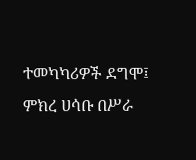ተመካካሪዎች ደግሞ፤ ምክረ ሀሳቡ በሥራ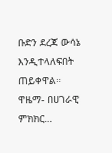ቡድን ደረጃ ውሳኔ እንዲተላለፍበት ጠይቀዋል። ዋዜማ- በሀገራዊ ምክክር…